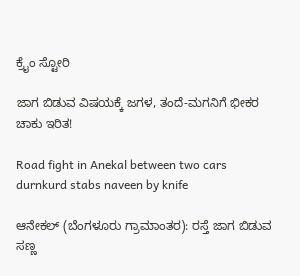ಕ್ರೈಂ ಸ್ಟೋರಿ

ಜಾಗ ಬಿಡುವ ವಿಷಯಕ್ಕೆ ಜಗಳ, ತಂದೆ-ಮಗನಿಗೆ ಭೀಕರ ಚಾಕು ಇರಿತ!

Road fight in Anekal between two cars durnkurd stabs naveen by knife

ಆನೇಕಲ್ (ಬೆಂಗಳೂರು ಗ್ರಾಮಾಂತರ): ರಸ್ತೆ ಜಾಗ ಬಿಡುವ ಸಣ್ಣ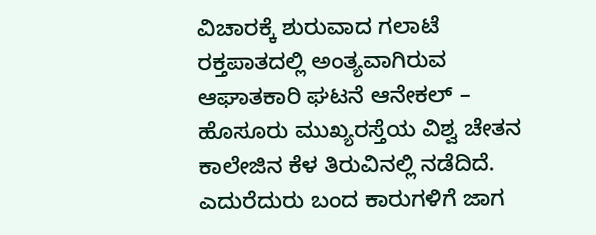ವಿಚಾರಕ್ಕೆ ಶುರುವಾದ ಗಲಾಟೆ ರಕ್ತಪಾತದಲ್ಲಿ ಅಂತ್ಯವಾಗಿರುವ ಆಘಾತಕಾರಿ ಘಟನೆ ಆನೇಕಲ್ – ಹೊಸೂರು ಮುಖ್ಯರಸ್ತೆಯ ವಿಶ್ವ ಚೇತನ ಕಾಲೇಜಿನ ಕೆಳ ತಿರುವಿನಲ್ಲಿ ನಡೆದಿದೆ. ಎದುರೆದುರು ಬಂದ ಕಾರುಗಳಿಗೆ ಜಾಗ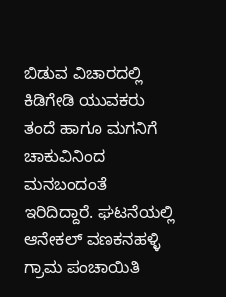ಬಿಡುವ ವಿಚಾರದಲ್ಲಿ ಕಿಡಿಗೇಡಿ ಯುವಕರು ತಂದೆ ಹಾಗೂ ಮಗನಿಗೆ ಚಾಕುವಿನಿಂದ ಮನಬಂದಂತೆ ಇರಿದಿದ್ದಾರೆ. ಘಟನೆಯಲ್ಲಿ ಆನೇಕಲ್ ವಣಕನಹಳ್ಳಿ ಗ್ರಾಮ ಪಂಚಾಯಿತಿ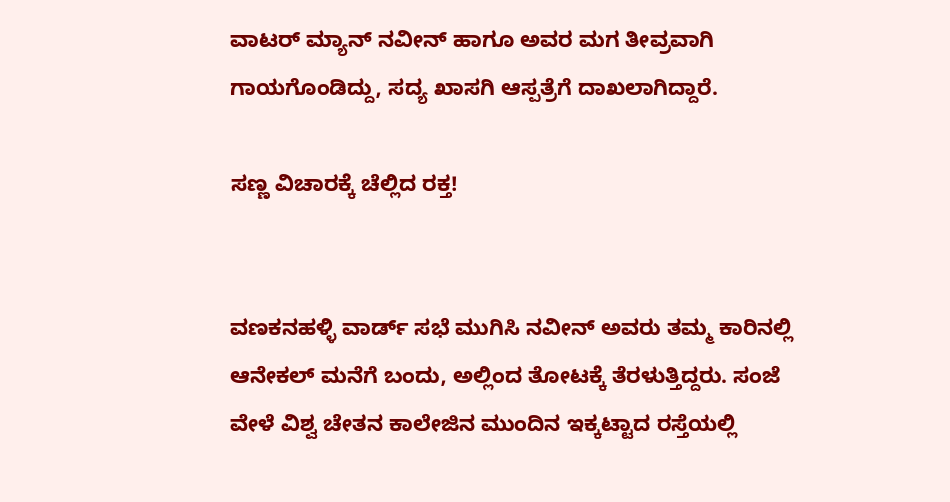ವಾಟರ್ ಮ್ಯಾನ್ ನವೀನ್ ಹಾಗೂ ಅವರ ಮಗ ತೀವ್ರವಾಗಿ ಗಾಯಗೊಂಡಿದ್ದು, ಸದ್ಯ ಖಾಸಗಿ ಆಸ್ಪತ್ರೆಗೆ ದಾಖಲಾಗಿದ್ದಾರೆ.

ಸಣ್ಣ ವಿಚಾರಕ್ಕೆ ಚೆಲ್ಲಿದ ರಕ್ತ!


ವಣಕನಹಳ್ಳಿ ವಾರ್ಡ್ ಸಭೆ ಮುಗಿಸಿ ನವೀನ್ ಅವರು ತಮ್ಮ ಕಾರಿನಲ್ಲಿ ಆನೇಕಲ್ ಮನೆಗೆ ಬಂದು, ಅಲ್ಲಿಂದ ತೋಟಕ್ಕೆ ತೆರಳುತ್ತಿದ್ದರು. ಸಂಜೆ ವೇಳೆ ವಿಶ್ವ ಚೇತನ ಕಾಲೇಜಿನ ಮುಂದಿನ ಇಕ್ಕಟ್ಟಾದ ರಸ್ತೆಯಲ್ಲಿ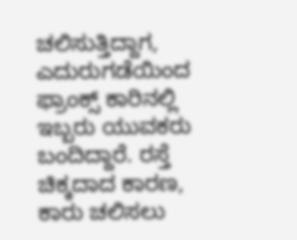ಚಲಿಸುತ್ತಿದ್ದಾಗ, ಎದುರುಗಡೆಯಿಂದ ಫ್ರಾಂಕ್ಸ್ ಕಾರಿನಲ್ಲಿ ಇಬ್ಬರು ಯುವಕರು ಬಂದಿದ್ದಾರೆ. ರಸ್ತೆ ಚಿಕ್ಕದಾದ ಕಾರಣ, ಕಾರು ಚಲಿಸಲು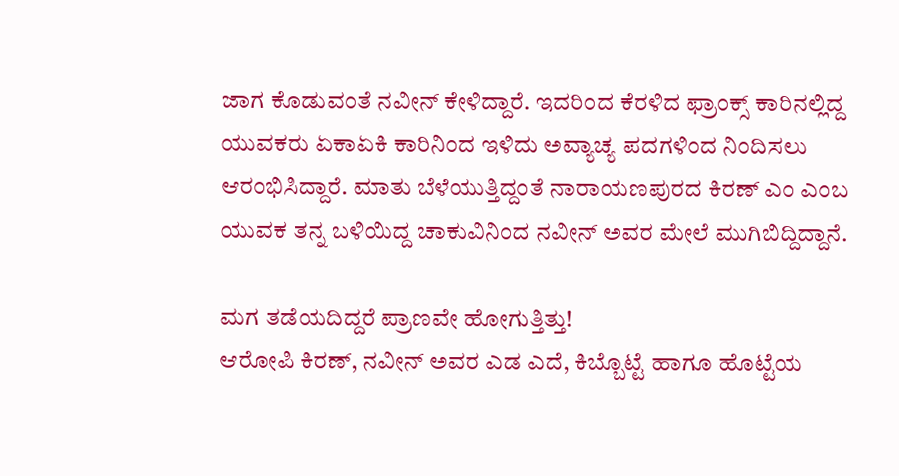ಜಾಗ ಕೊಡುವಂತೆ ನವೀನ್ ಕೇಳಿದ್ದಾರೆ. ಇದರಿಂದ ಕೆರಳಿದ ಫ್ರಾಂಕ್ಸ್ ಕಾರಿನಲ್ಲಿದ್ದ ಯುವಕರು ಏಕಾಏಕಿ ಕಾರಿನಿಂದ ಇಳಿದು ಅವ್ಯಾಚ್ಯ ಪದಗಳಿಂದ ನಿಂದಿಸಲು ಆರಂಭಿಸಿದ್ದಾರೆ. ಮಾತು ಬೆಳೆಯುತ್ತಿದ್ದಂತೆ ನಾರಾಯಣಪುರದ ಕಿರಣ್ ಎಂ ಎಂಬ ಯುವಕ ತನ್ನ ಬಳಿಯಿದ್ದ ಚಾಕುವಿನಿಂದ ನವೀನ್ ಅವರ ಮೇಲೆ ಮುಗಿಬಿದ್ದಿದ್ದಾನೆ.

ಮಗ ತಡೆಯದಿದ್ದರೆ ಪ್ರಾಣವೇ ಹೋಗುತ್ತಿತ್ತು!
ಆರೋಪಿ ಕಿರಣ್, ನವೀನ್ ಅವರ ಎಡ ಎದೆ, ಕಿಬ್ಬೊಟ್ಟೆ ಹಾಗೂ ಹೊಟ್ಟೆಯ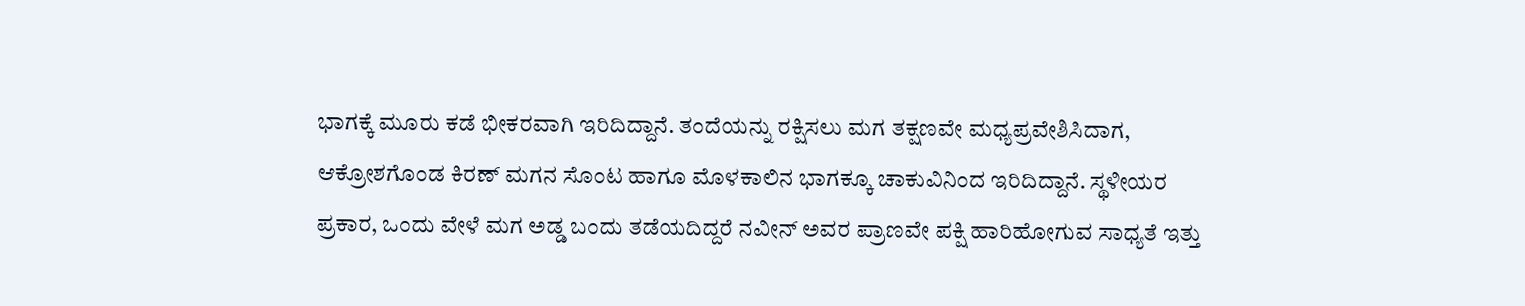ಭಾಗಕ್ಕೆ ಮೂರು ಕಡೆ ಭೀಕರವಾಗಿ ಇರಿದಿದ್ದಾನೆ. ತಂದೆಯನ್ನು ರಕ್ಷಿಸಲು ಮಗ ತಕ್ಷಣವೇ ಮಧ್ಯಪ್ರವೇಶಿಸಿದಾಗ, ಆಕ್ರೋಶಗೊಂಡ ಕಿರಣ್ ಮಗನ ಸೊಂಟ ಹಾಗೂ ಮೊಳಕಾಲಿನ ಭಾಗಕ್ಕೂ ಚಾಕುವಿನಿಂದ ಇರಿದಿದ್ದಾನೆ. ಸ್ಥಳೀಯರ ಪ್ರಕಾರ, ಒಂದು ವೇಳೆ ಮಗ ಅಡ್ಡ ಬಂದು ತಡೆಯದಿದ್ದರೆ ನವೀನ್ ಅವರ ಪ್ರಾಣವೇ ಪಕ್ಷಿ ಹಾರಿಹೋಗುವ ಸಾಧ್ಯತೆ ಇತ್ತು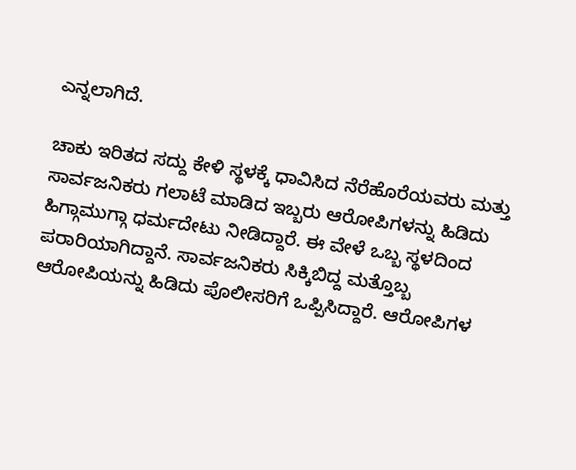ಎನ್ನಲಾಗಿದೆ.

ಚಾಕು ಇರಿತದ ಸದ್ದು ಕೇಳಿ ಸ್ಥಳಕ್ಕೆ ಧಾವಿಸಿದ ನೆರೆಹೊರೆಯವರು ಮತ್ತು ಸಾರ್ವಜನಿಕರು ಗಲಾಟೆ ಮಾಡಿದ ಇಬ್ಬರು ಆರೋಪಿಗಳನ್ನು ಹಿಡಿದು ಹಿಗ್ಗಾಮುಗ್ಗಾ ಧರ್ಮದೇಟು ನೀಡಿದ್ದಾರೆ. ಈ ವೇಳೆ ಒಬ್ಬ ಸ್ಥಳದಿಂದ ಪರಾರಿಯಾಗಿದ್ದಾನೆ. ಸಾರ್ವಜನಿಕರು ಸಿಕ್ಕಿಬಿದ್ದ ಮತ್ತೊಬ್ಬ ಆರೋಪಿಯನ್ನು ಹಿಡಿದು ಪೊಲೀಸರಿಗೆ ಒಪ್ಪಿಸಿದ್ದಾರೆ. ಆರೋಪಿಗಳ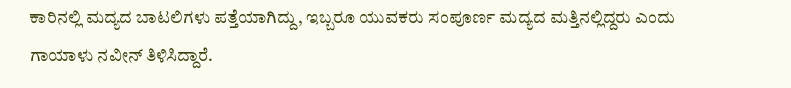ಕಾರಿನಲ್ಲಿ ಮದ್ಯದ ಬಾಟಲಿಗಳು ಪತ್ತೆಯಾಗಿದ್ದು, ಇಬ್ಬರೂ ಯುವಕರು ಸಂಪೂರ್ಣ ಮದ್ಯದ ಮತ್ತಿನಲ್ಲಿದ್ದರು ಎಂದು ಗಾಯಾಳು ನವೀನ್ ತಿಳಿಸಿದ್ದಾರೆ.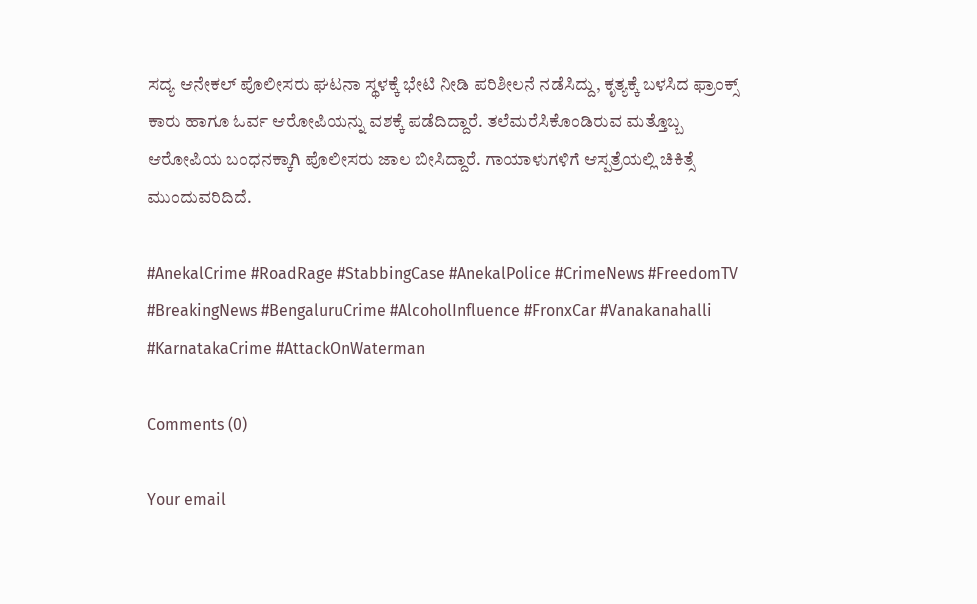ಸದ್ಯ ಆನೇಕಲ್ ಪೊಲೀಸರು ಘಟನಾ ಸ್ಥಳಕ್ಕೆ ಭೇಟಿ ನೀಡಿ ಪರಿಶೀಲನೆ ನಡೆಸಿದ್ದು, ಕೃತ್ಯಕ್ಕೆ ಬಳಸಿದ ಫ್ರಾಂಕ್ಸ್ ಕಾರು ಹಾಗೂ ಓರ್ವ ಆರೋಪಿಯನ್ನು ವಶಕ್ಕೆ ಪಡೆದಿದ್ದಾರೆ. ತಲೆಮರೆಸಿಕೊಂಡಿರುವ ಮತ್ತೊಬ್ಬ ಆರೋಪಿಯ ಬಂಧನಕ್ಕಾಗಿ ಪೊಲೀಸರು ಜಾಲ ಬೀಸಿದ್ದಾರೆ. ಗಾಯಾಳುಗಳಿಗೆ ಆಸ್ಪತ್ರೆಯಲ್ಲಿ ಚಿಕಿತ್ಸೆ ಮುಂದುವರಿದಿದೆ.

#AnekalCrime #RoadRage #StabbingCase #AnekalPolice #CrimeNews #FreedomTV #BreakingNews #BengaluruCrime #AlcoholInfluence #FronxCar #Vanakanahalli #KarnatakaCrime #AttackOnWaterman

Comments (0)

Your email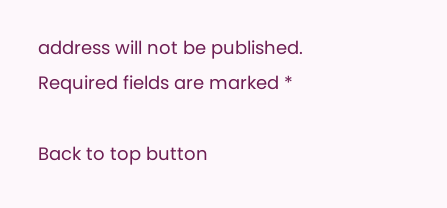address will not be published. Required fields are marked *

Back to top button